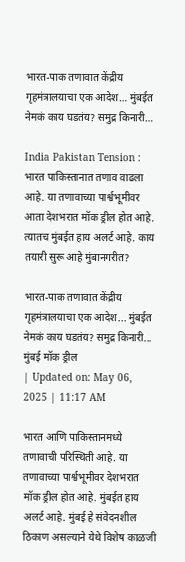भारत-पाक तणावात केंद्रीय गृहमंत्रालयाचा एक आदेश… मुंबईत नेमकं काय घडतंय? समुद्र किनारी…

India Pakistan Tension : भारत पाकिस्तानात तणाव वाढला आहे. या तणावाच्या पार्श्वभूमीवर आता देशभरात मॉक ड्रील होत आहे. त्यातच मुंबईत हाय अलर्ट आहे. काय तयारी सुरू आहे मुंबानगरीत?

भारत-पाक तणावात केंद्रीय गृहमंत्रालयाचा एक आदेश... मुंबईत नेमकं काय घडतंय? समुद्र किनारी...
मुंबई मॉक ड्रील
| Updated on: May 06, 2025 | 11:17 AM

भारत आणि पाकिस्तानमध्ये तणावाची परिस्थिती आहे. या तणावाच्या पार्श्वभूमीवर देशभरात मॉक ड्रील होत आहे. मुंबईत हाय अलर्ट आहे. मुंबई हे संवेदनशील ठिकाण असल्याने येथे विशेष काळजी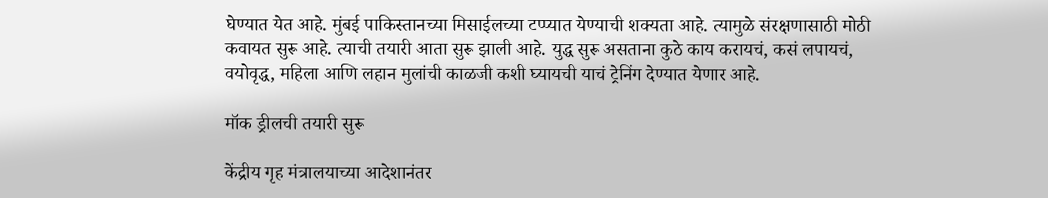घेण्यात येत आहे. मुंबई पाकिस्तानच्या मिसाईलच्या टप्प्यात येण्याची शक्यता आहे. त्यामुळे संरक्षणासाठी मोठी कवायत सुरू आहे. त्याची तयारी आता सुरू झाली आहे. युद्ध सुरू असताना कुठे काय करायचं, कसं लपायचं, वयोवृद्ध, महिला आणि लहान मुलांची काळजी कशी घ्यायची याचं ट्रेनिंग देण्यात येणार आहे.

मॉक ड्रीलची तयारी सुरू

केंद्रीय गृह मंत्रालयाच्या आदेशानंतर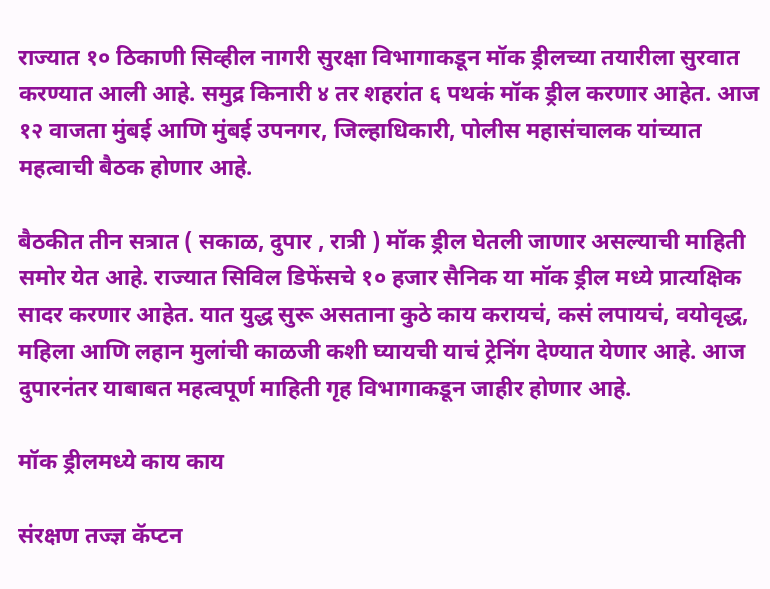राज्यात १० ठिकाणी सिव्हील नागरी सुरक्षा विभागाकडून मॉक ड्रीलच्या तयारीला सुरवात करण्यात आली आहे. समुद्र किनारी ४ तर शहरांत ६ पथकं मॉक ड्रील करणार आहेत. आज १२ वाजता मुंबई आणि मुंबई उपनगर, जिल्हाधिकारी, पोलीस महासंचालक यांच्यात महत्वाची बैठक होणार आहे.

बैठकीत तीन सत्रात ( सकाळ, दुपार , रात्री ) मॉक ड्रील घेतली जाणार असल्याची माहिती समोर येत आहे. राज्यात सिविल डिफेंसचे १० हजार सैनिक या मॉक ड्रील मध्ये प्रात्यक्षिक सादर करणार आहेत. यात युद्ध सुरू असताना कुठे काय करायचं, कसं लपायचं, वयोवृद्ध, महिला आणि लहान मुलांची काळजी कशी घ्यायची याचं ट्रेनिंग देण्यात येणार आहे. आज दुपारनंतर याबाबत महत्वपूर्ण माहिती गृह विभागाकडून जाहीर होणार आहे.

मॉक ड्रीलमध्ये काय काय

संरक्षण तज्ज्ञ कॅप्टन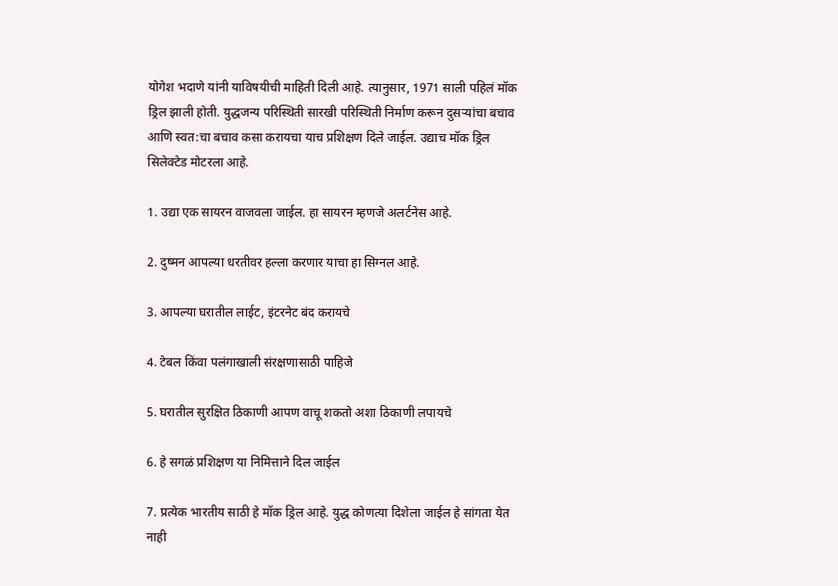योगेश भदाणे यांनी याविषयीची माहिती दिली आहे. त्यानुसार, 1971 साली पहिलं मॉक ड्रिल झाली होती. युद्धजन्य परिस्थिती सारखी परिस्थिती निर्माण करून दुसर्‍यांचा बचाव आणि स्वत:चा बचाव कसा करायचा याच प्रशिक्षण दिले जाईल. उद्याच मॉक ड्रिल सिलेक्टेड मोटरला आहे.

1. उद्या एक सायरन वाजवला जाईल. हा सायरन म्हणजे अलर्टनेस आहे.

2. दुष्मन आपल्या धरतीवर हल्ला करणार याचा हा सिग्नल आहे.

3. आपल्या घरातील लाईट, इंटरनेट बंद करायचे

4. टेबल किंवा पलंगाखाली संरक्षणासाठी पाहिजे

5. घरातील सुरक्षित ठिकाणी आपण वाचू शकतो अशा ठिकाणी लपायचे

6. हे सगळं प्रशिक्षण या निमित्ताने दिल जाईल

7. प्रत्येक भारतीय साठी हे मॉक ड्रिल आहे. युद्ध कोणत्या दिशेला जाईल हे सांगता येत नाही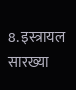8. इस्त्रायल सारख्या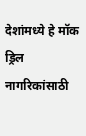देशांमध्ये हे मॉक ड्रिल नागरिकांसाठी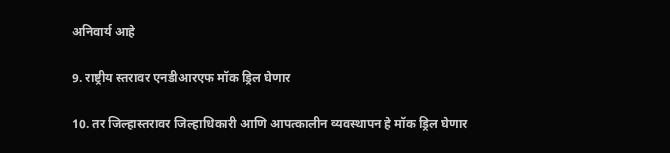अनिवार्य आहे

9. राष्ट्रीय स्तरावर एनडीआरएफ मॉक ड्रिल घेणार

10. तर जिल्हास्तरावर जिल्हाधिकारी आणि आपत्कालीन व्यवस्थापन हे मॉक ड्रिल घेणार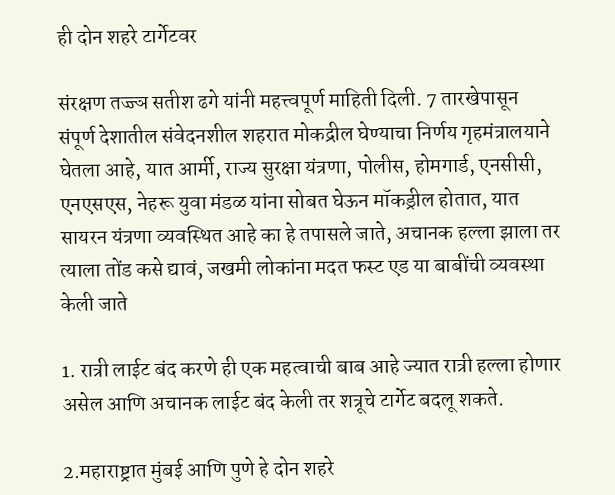ही दोन शहरे टार्गेटवर

संरक्षण तज्ज्ञ सतीश ढगे यांनी महत्त्वपूर्ण माहिती दिली. 7 तारखेपासून संपूर्ण देशातील संवेदनशील शहरात मोकद्रील घेण्याचा निर्णय गृहमंत्रालयाने घेतला आहे, यात आर्मी, राज्य सुरक्षा यंत्रणा, पोलीस, होमगार्ड, एनसीसी, एनएसएस, नेहरू युवा मंडळ यांना सोबत घेऊन मॉकड्रील होतात, यात सायरन यंत्रणा व्यवस्थित आहे का हे तपासले जाते, अचानक हल्ला झाला तर त्याला तोंड कसे द्यावं, जखमी लोकांना मदत फस्ट एड या बाबींची व्यवस्था केली जाते

1. रात्री लाईट बंद करणे ही एक महत्वाची बाब आहे ज्यात रात्री हल्ला होणार असेल आणि अचानक लाईट बंद केली तर शत्रूचे टार्गेट बदलू शकते.

2.महाराष्ट्रात मुंबई आणि पुणे हे दोन शहरे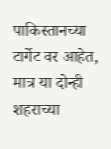पाकिस्तानच्या टार्गेट वर आहेत, मात्र या दोन्ही शहराच्या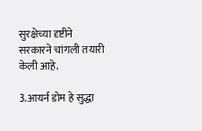सुरक्षेच्या दृष्टीने सरकारने चांगली तयारी केली आहे.

3.आयर्न डोम हे सुद्धा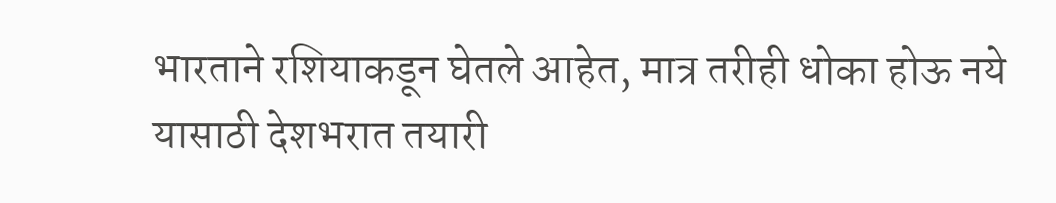भारताने रशियाकडून घेतले आहेत, मात्र तरीही धोका होऊ नये यासाठी देशभरात तयारी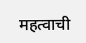महत्वाची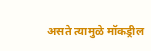असते त्यामुळे मॉकड्रील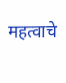महत्वाचे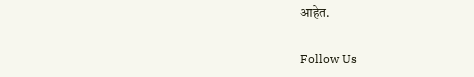आहेत.

Follow Us